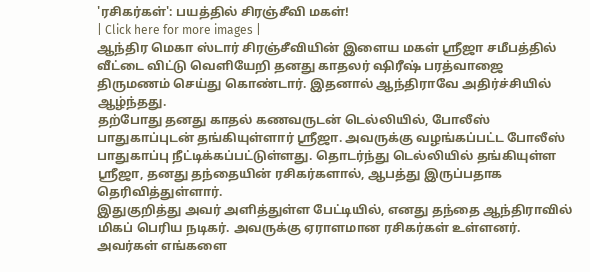'ரசிகர்கள்': பயத்தில் சிரஞ்சீவி மகள்!
| Click here for more images |
ஆந்திர மெகா ஸ்டார் சிரஞ்சீவியின் இளைய மகள் ஸ்ரீஜா சமீபத்தில் வீட்டை விட்டு வெளியேறி தனது காதலர் ஷிரீஷ் பரத்வாஜை திருமணம் செய்து கொண்டார். இதனால் ஆந்திராவே அதிர்ச்சியில் ஆழ்ந்தது.
தற்போது தனது காதல் கணவருடன் டெல்லியில், போலீஸ் பாதுகாப்புடன் தங்கியுள்ளார் ஸ்ரீஜா. அவருக்கு வழங்கப்பட்ட போலீஸ் பாதுகாப்பு நீட்டிக்கப்பட்டுள்ளது. தொடர்ந்து டெல்லியில் தங்கியுள்ள ஸ்ரீஜா, தனது தந்தையின் ரசிகர்களால், ஆபத்து இருப்பதாக தெரிவித்துள்ளார்.
இதுகுறித்து அவர் அளித்துள்ள பேட்டியில், எனது தந்தை ஆந்திராவில் மிகப் பெரிய நடிகர். அவருக்கு ஏராளமான ரசிகர்கள் உள்ளனர். அவர்கள் எங்களை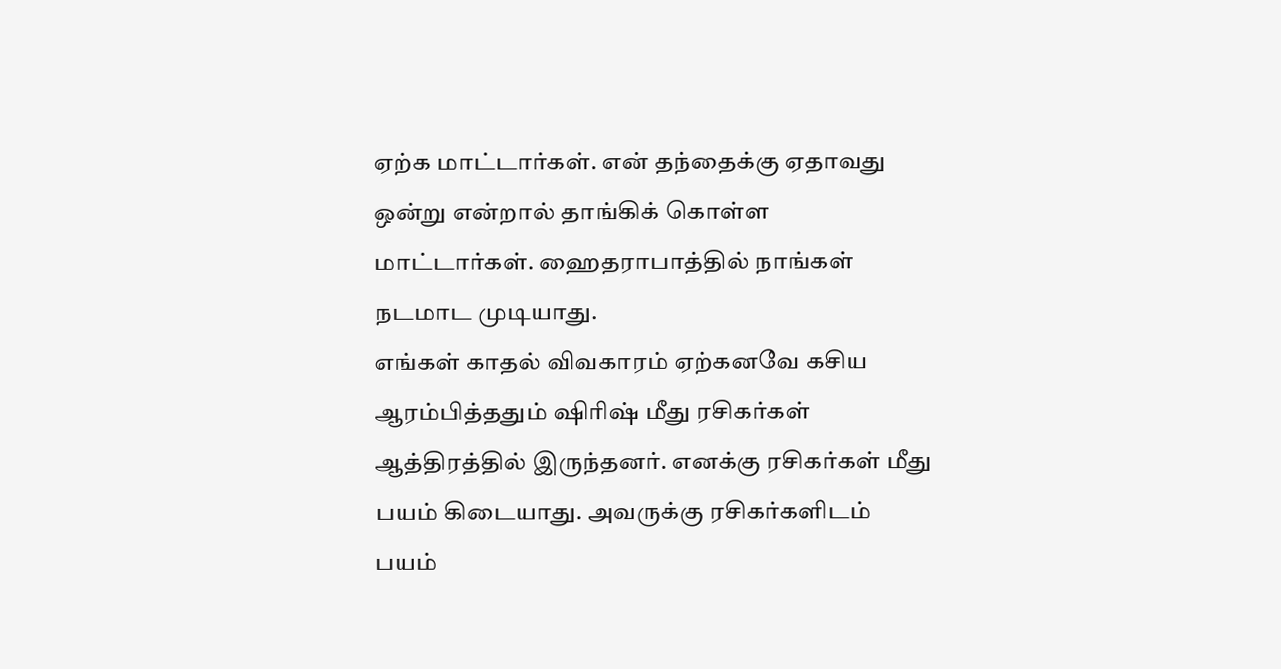ஏற்க மாட்டார்கள். என் தந்தைக்கு ஏதாவது ஒன்று என்றால் தாங்கிக் கொள்ள மாட்டார்கள். ஹைதராபாத்தில் நாங்கள் நடமாட முடியாது.
எங்கள் காதல் விவகாரம் ஏற்கனவே கசிய ஆரம்பித்ததும் ஷிரிஷ் மீது ரசிகர்கள் ஆத்திரத்தில் இருந்தனர். எனக்கு ரசிகர்கள் மீது பயம் கிடையாது. அவருக்கு ரசிகர்களிடம் பயம்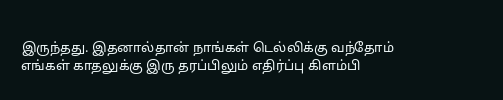இருந்தது. இதனால்தான் நாங்கள் டெல்லிக்கு வந்தோம்
எங்கள் காதலுக்கு இரு தரப்பிலும் எதிர்ப்பு கிளம்பி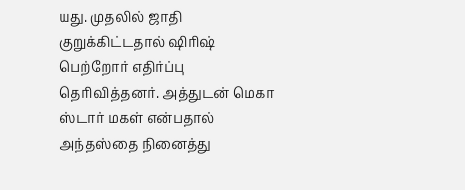யது. முதலில் ஜாதி குறுக்கிட்டதால் ஷிரிஷ் பெற்றோர் எதிர்ப்பு தெரிவித்தனர். அத்துடன் மெகா ஸ்டார் மகள் என்பதால் அந்தஸ்தை நினைத்து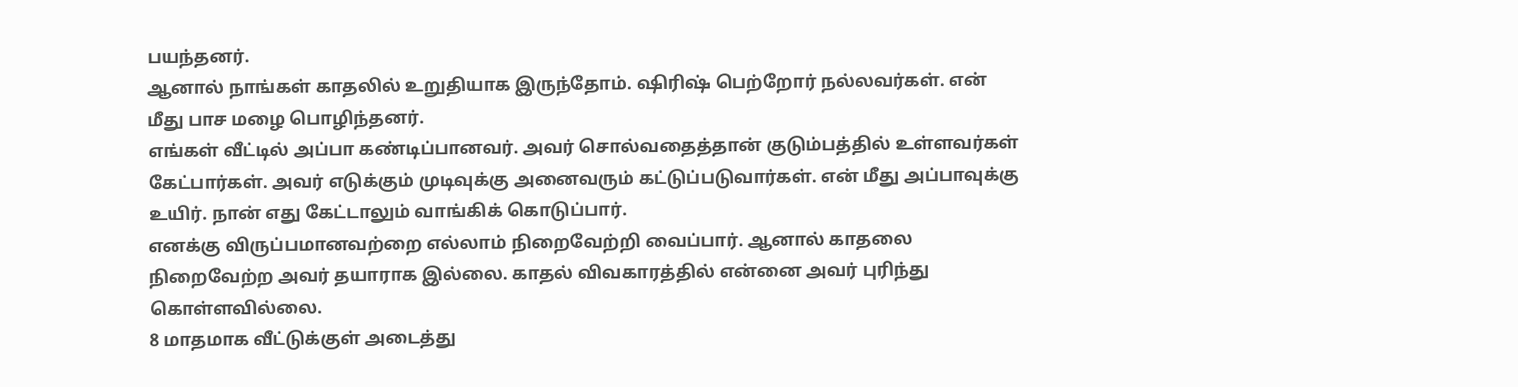பயந்தனர்.
ஆனால் நாங்கள் காதலில் உறுதியாக இருந்தோம். ஷிரிஷ் பெற்றோர் நல்லவர்கள். என் மீது பாச மழை பொழிந்தனர்.
எங்கள் வீட்டில் அப்பா கண்டிப்பானவர். அவர் சொல்வதைத்தான் குடும்பத்தில் உள்ளவர்கள் கேட்பார்கள். அவர் எடுக்கும் முடிவுக்கு அனைவரும் கட்டுப்படுவார்கள். என் மீது அப்பாவுக்கு உயிர். நான் எது கேட்டாலும் வாங்கிக் கொடுப்பார்.
எனக்கு விருப்பமானவற்றை எல்லாம் நிறைவேற்றி வைப்பார். ஆனால் காதலை நிறைவேற்ற அவர் தயாராக இல்லை. காதல் விவகாரத்தில் என்னை அவர் புரிந்து கொள்ளவில்லை.
8 மாதமாக வீட்டுக்குள் அடைத்து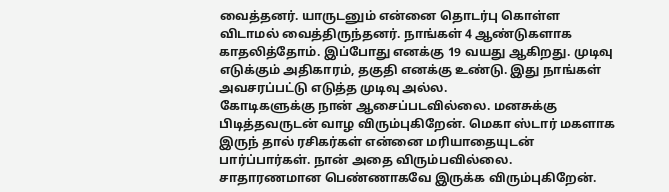வைத்தனர். யாருடனும் என்னை தொடர்பு கொள்ள விடாமல் வைத்திருந்தனர். நாங்கள் 4 ஆண்டுகளாக காதலித்தோம். இப்போது எனக்கு 19 வயது ஆகிறது. முடிவு எடுக்கும் அதிகாரம், தகுதி எனக்கு உண்டு. இது நாங்கள் அவசரப்பட்டு எடுத்த முடிவு அல்ல.
கோடிகளுக்கு நான் ஆசைப்படவில்லை. மனசுக்கு பிடித்தவருடன் வாழ விரும்புகிறேன். மெகா ஸ்டார் மகளாக இருந் தால் ரசிகர்கள் என்னை மரியாதையுடன் பார்ப்பார்கள். நான் அதை விரும்பவில்லை. சாதாரணமான பெண்ணாகவே இருக்க விரும்புகிறேன்.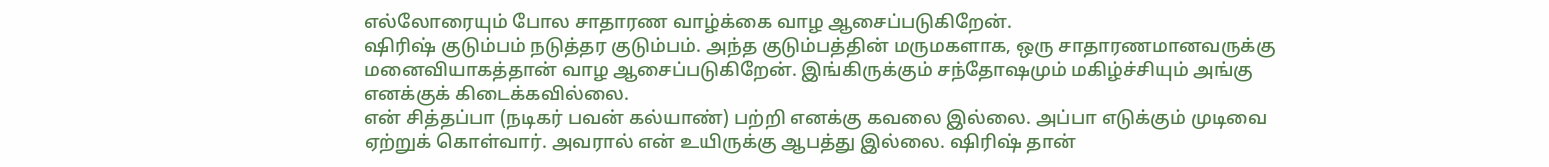எல்லோரையும் போல சாதாரண வாழ்க்கை வாழ ஆசைப்படுகிறேன்.
ஷிரிஷ் குடும்பம் நடுத்தர குடும்பம். அந்த குடும்பத்தின் மருமகளாக, ஒரு சாதாரணமானவருக்கு மனைவியாகத்தான் வாழ ஆசைப்படுகிறேன். இங்கிருக்கும் சந்தோஷமும் மகிழ்ச்சியும் அங்கு எனக்குக் கிடைக்கவில்லை.
என் சித்தப்பா (நடிகர் பவன் கல்யாண்) பற்றி எனக்கு கவலை இல்லை. அப்பா எடுக்கும் முடிவை ஏற்றுக் கொள்வார். அவரால் என் உயிருக்கு ஆபத்து இல்லை. ஷிரிஷ் தான்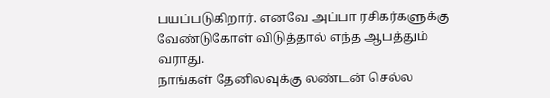பயப்படுகிறார். எனவே அப்பா ரசிகர்களுக்கு வேண்டுகோள் விடுத்தால் எந்த ஆபத்தும் வராது.
நாங்கள் தேனிலவுக்கு லண்டன் செல்ல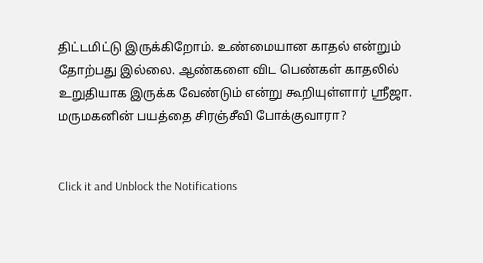திட்டமிட்டு இருக்கிறோம். உண்மையான காதல் என்றும் தோற்பது இல்லை. ஆண்களை விட பெண்கள் காதலில் உறுதியாக இருக்க வேண்டும் என்று கூறியுள்ளார் ஸ்ரீஜா.
மருமகனின் பயத்தை சிரஞ்சீவி போக்குவாரா?


Click it and Unblock the Notifications